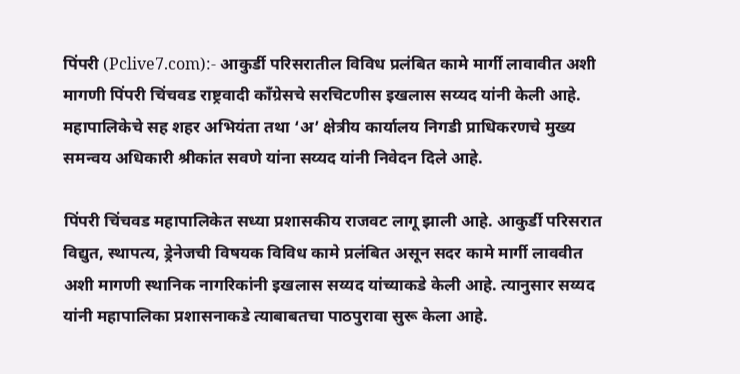पिंपरी (Pclive7.com):- आकुर्डी परिसरातील विविध प्रलंबित कामे मार्गी लावावीत अशी मागणी पिंपरी चिंचवड राष्ट्रवादी काँग्रेसचे सरचिटणीस इखलास सय्यद यांनी केली आहे. महापालिकेचे सह शहर अभियंता तथा ‘अ’ क्षेत्रीय कार्यालय निगडी प्राधिकरणचे मुख्य समन्वय अधिकारी श्रीकांत सवणे यांना सय्यद यांनी निवेदन दिले आहे.

पिंपरी चिंचवड महापालिकेत सध्या प्रशासकीय राजवट लागू झाली आहे. आकुर्डी परिसरात विद्युत, स्थापत्य, ड्रेनेजची विषयक विविध कामे प्रलंबित असून सदर कामे मार्गी लाववीत अशी मागणी स्थानिक नागरिकांनी इखलास सय्यद यांच्याकडे केली आहे. त्यानुसार सय्यद यांनी महापालिका प्रशासनाकडे त्याबाबतचा पाठपुरावा सुरू केला आहे.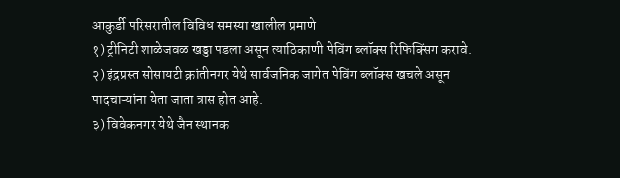आकुर्डी परिसरातील विविध समस्या खालील प्रमाणे
१) ट्रीनिटी शाळेजवळ खड्डा पडला असून त्याठिकाणी पेविंग ब्लॉक्स रिफिक्सिंग करावे.
२) इंद्रप्रस्त सोसायटी क्रांतीनगर येथे सार्वजनिक जागेत पेविंग ब्लॉक्स खचले असून पादचाऱ्यांना येता जाता त्रास होत आहे.
३) विवेकनगर येथे जैन स्थानक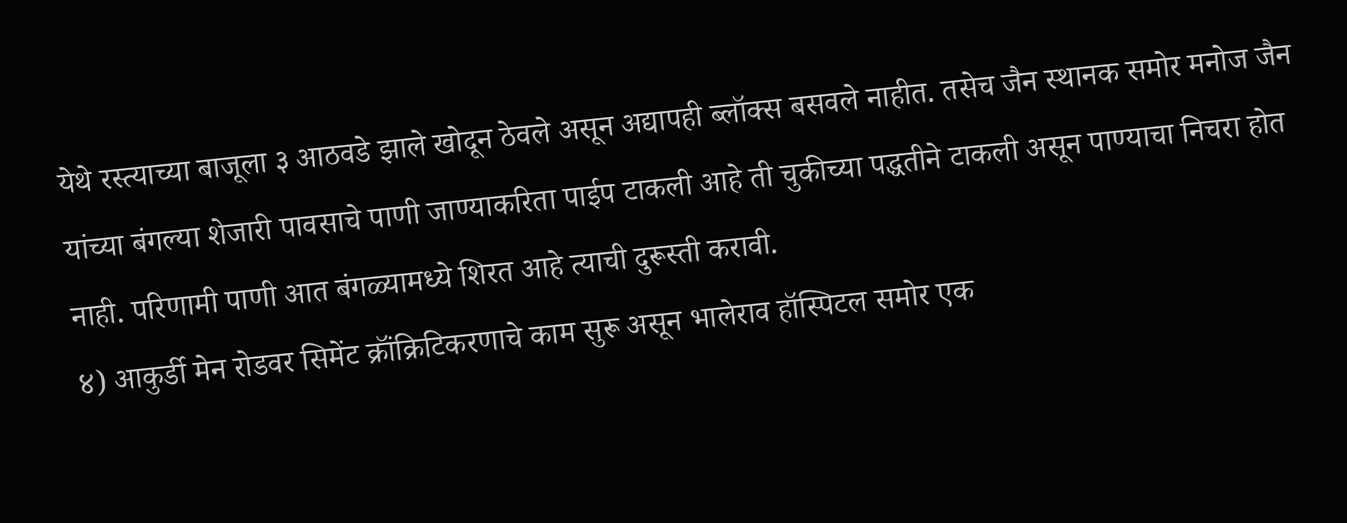येथे रस्त्याच्या बाजूला ३ आठवडे झाले खोदून ठेवले असून अद्यापही ब्लॉक्स बसवले नाहीत. तसेच जैन स्थानक समोर मनोज जैन यांच्या बंगल्या शेजारी पावसाचे पाणी जाण्याकरिता पाईप टाकली आहे ती चुकीच्या पद्धतीने टाकली असून पाण्याचा निचरा होत नाही. परिणामी पाणी आत बंगळ्यामध्ये शिरत आहे त्याची दुरूस्ती करावी.
४) आकुर्डी मेन रोडवर सिमेंट क्रॉंक्रिटिकरणाचे काम सुरू असून भालेराव हॉस्पिटल समोर एक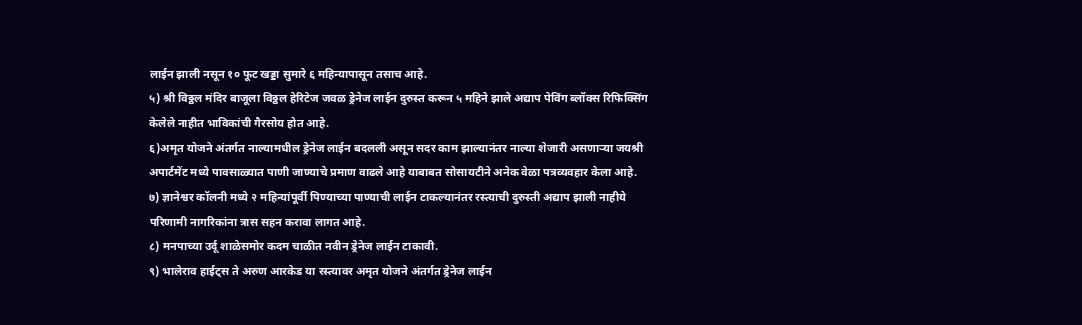लाईन झाली नसून १० फूट खड्डा सुमारे ६ महिन्यापासून तसाच आहे.
५) श्री विठ्ठल मंदिर बाजूला विठ्ठल हेरिटेज जवळ ड्रेनेज लाईन दुरुस्त करून ५ महिने झाले अद्याप पेविंग ब्लॉक्स रिफिक्सिंग केलेले नाहीत भाविकांची गैरसोय होत आहे.
६)अमृत योजने अंतर्गत नाल्यामधील ड्रेनेज लाईन बदलली असून सदर काम झाल्यानंतर नाल्या शेजारी असणाऱ्या जयश्री अपार्टमेंट मध्ये पावसाळ्यात पाणी जाण्याचे प्रमाण वाढले आहे याबाबत सोसायटीने अनेक वेळा पत्रव्यवहार केला आहे.
७) ज्ञानेश्वर कॉलनी मध्ये २ महिन्यांपूर्वी पिण्याच्या पाण्याची लाईन टाकल्यानंतर रस्त्याची दुरुस्ती अद्याप झाली नाहीये परिणामी नागरिकांना त्रास सहन करावा लागत आहे.
८) मनपाच्या उर्दू शाळेसमोर कदम चाळीत नवीन ड्रेनेज लाईन टाकावी.
९) भालेराव हाईट्स ते अरुण आरकेड या रस्त्यावर अमृत योजने अंतर्गत ड्रेनेज लाईन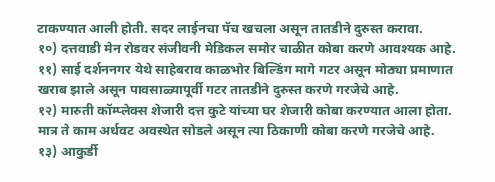टाकण्यात आली होती. सदर लाईनचा पॅच खचला असून तातडीने दुरुस्त करावा.
१०) दत्तवाडी मेन रोडवर संजीवनी मेडिकल समोर चाळीत कोबा करणे आवश्यक आहे.
११) साई दर्शननगर येथे साहेबराव काळभोर बिल्डिंग मागे गटर असून मोठ्या प्रमाणात खराब झाले असून पावसाळ्यापूर्वी गटर तातडीने दुरुस्त करणे गरजेचे आहे.
१२) मारुती कॉम्प्लेक्स शेजारी दत्त कुटे यांच्या घर शेजारी कोबा करण्यात आला होता. मात्र ते काम अर्धवट अवस्थेत सोडले असून त्या ठिकाणी कोबा करणे गरजेचे आहे.
१३) आकुर्डी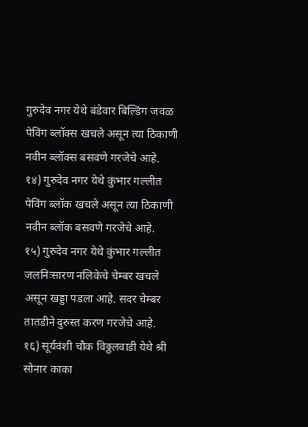गुरुदेव नगर येथे बंडेवार बिल्डिंग जवळ पेविंग ब्लॉक्स खचले असून त्या ठिकाणी नवीन ब्लॉक्स बसवणे गरजेचे आहे.
१४) गुरुदेव नगर येथे कुंभार गल्लीत पेविंग ब्लॉक खचले असून त्या ठिकाणी नवीन ब्लॉक बसवणे गरजेचे आहे.
१५) गुरुदेव नगर येथे कुंभार गल्लीत जलनिःसारण नलिकेचे चेम्बर खचले असून खड्डा पडला आहे. सदर चेम्बर तातडीने दुरुस्त करण गरजेचे आहे.
१६) सूर्यवंशी चौक विठ्ठलवाडी येथे श्री सोनार काका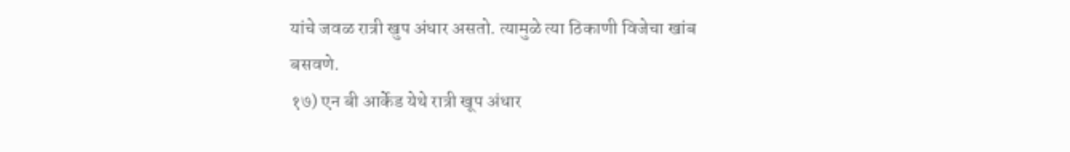यांचे जवळ रात्री खुप अंधार असतो. त्यामुळे त्या ठिकाणी विजेचा खांब बसवणे.
१७) एन बी आर्केड येथे रात्री खूप अंधार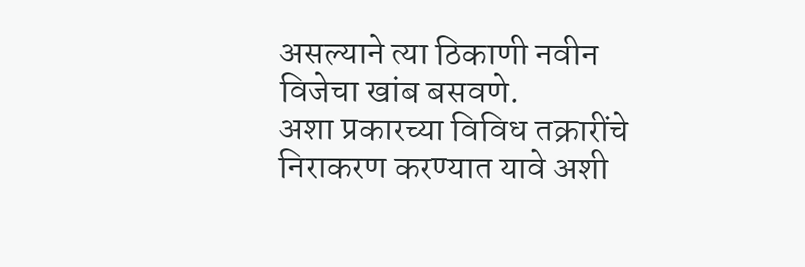असल्याने त्या ठिकाणी नवीन विजेचा खांब बसवणे.
अशा प्रकारच्या विविध तक्रारींचे निराकरण करण्यात यावे अशी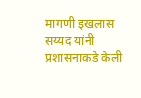मागणी इखलास सय्यद यांनी प्रशासनाकडे केली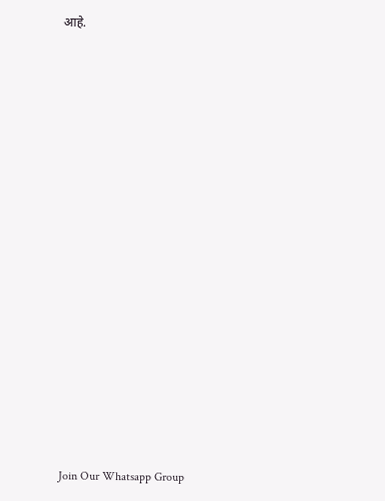आहे.





















Join Our Whatsapp Group